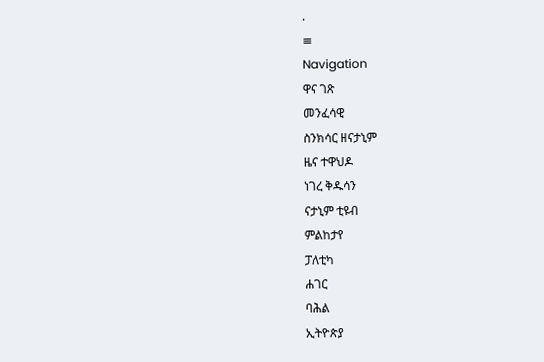.
≡
Navigation
ዋና ገጽ
መንፈሳዊ
ስንክሳር ዘናታኒም
ዜና ተዋህዶ
ነገረ ቅዱሳን
ናታኒም ቲዩብ
ምልከታየ
ፓለቲካ
ሐገር
ባሕል
ኢትዮጵያ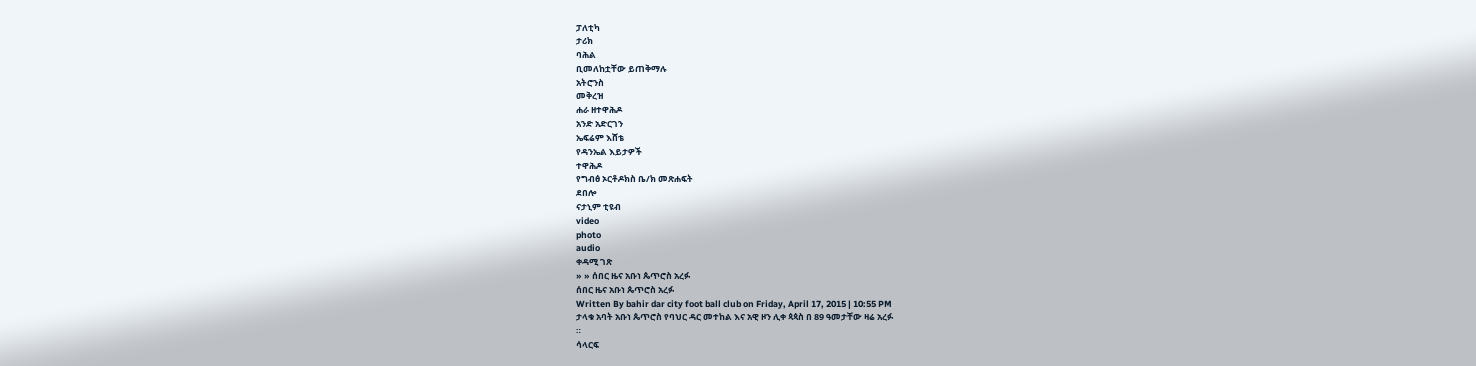ፓለቲካ
ታሪክ
ባሕል
ቢመለከቷቸው ይጠቅማሉ
አትሮንስ
መቅረዝ
ሐራ ዘተዋሕዶ
አንድ አድርገን
ኤፍሬም እሸቴ
የዳንኤል እይታዎች
ተዋሕዶ
የግብፅ ኦርቶዶክስ ቤ/ክ መጽሐፍት
ደበሎ
ናታኒም ቲዩብ
video
photo
audio
ቀዳሚ ገጽ
» » ሰበር ዜና አቡነ ጴጥሮስ አረፉ
ሰበር ዜና አቡነ ጴጥሮስ አረፉ
Written By bahir dar city foot ball club on Friday, April 17, 2015 | 10:55 PM
ታላቁ አባት አቡነ ጴጥሮስ የባህር ዳር መተከል እና አዊ ዞን ሊቀ ጳጳስ በ 89 ዓመታቸው ዛሬ አረፉ
።
ሳላርፍ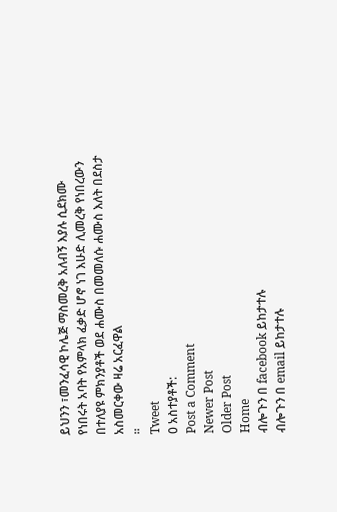ይህንን ፣መንፈሳዊ ኮሌጅ ማስመረቅ አለብኝ እያሉ ሲደክሙ የነበሩት አባት የአምላክ ፈቃድ ሆኖ ነገ እሁድ ሊመረቅ የነበረውን በተለያዩ ምክንያቶች ወደ ሐሙስ በመመለሱ ሐሙስ እለት በደስታ አስመርቀው ዛሬ አርፈዋል
።
Tweet
0 አስተያቶች:
Post a Comment
Newer Post
Older Post
Home
ብሎጉን በ facebook ይከታተሉ
ብሎጉን በ email ይከታተሉ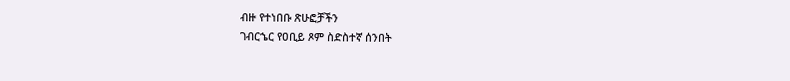ብዙ የተነበቡ ጽሁፎቻችን
ገብርኄር የዐቢይ ጾም ስድስተኛ ሰንበት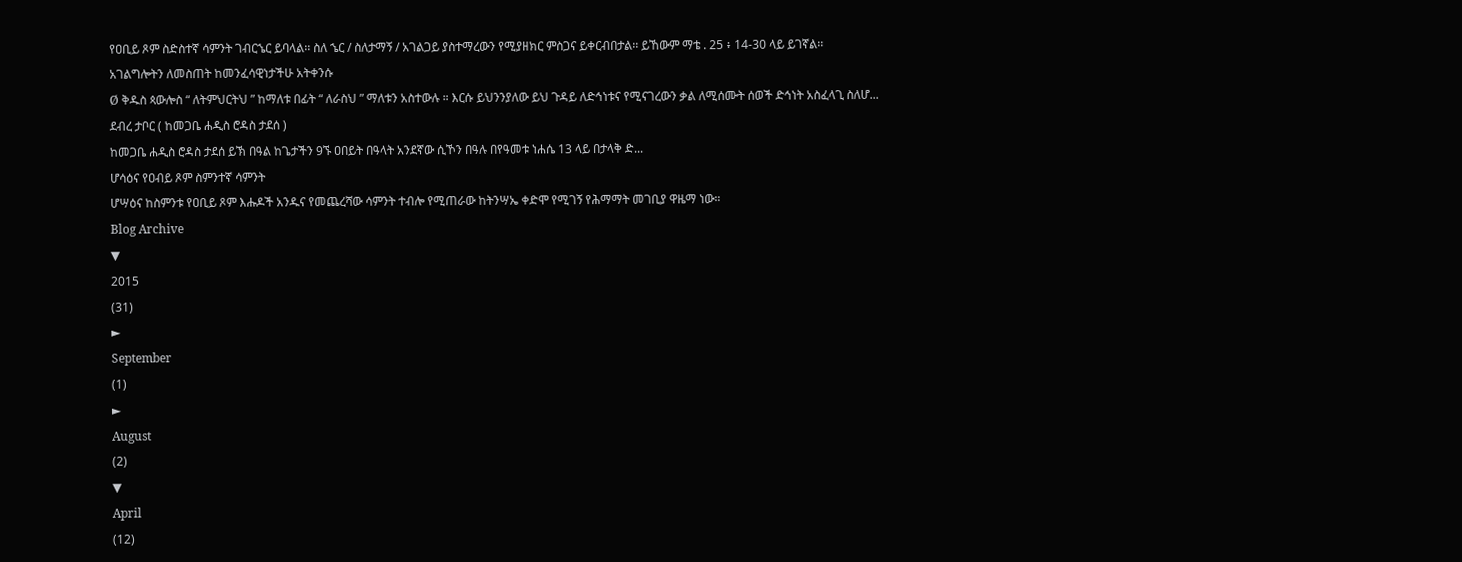የዐቢይ ጾም ስድስተኛ ሳምንት ገብርኄር ይባላል፡፡ ስለ ኄር / ስለታማኝ / አገልጋይ ያስተማረውን የሚያዘክር ምስጋና ይቀርብበታል፡፡ ይኸውም ማቴ . 25 ፥ 14-30 ላይ ይገኛል፡፡
አገልግሎትን ለመስጠት ከመንፈሳዊነታችሁ አትቀንሱ
Ø ቅዱስ ጳውሎስ “ ለትምህርትህ ” ከማለቱ በፊት “ ለራስህ ” ማለቱን አስተውሉ ። እርሱ ይህንንያለው ይህ ጉዳይ ለድኅነቱና የሚናገረውን ቃል ለሚሰሙት ሰወች ድኅነት አስፈላጊ ስለሆ...
ደብረ ታቦር ( ከመጋቤ ሐዲስ ሮዳስ ታደሰ )
ከመጋቤ ሐዲስ ሮዳስ ታደሰ ይኽ በዓል ከጌታችን 9ኙ ዐበይት በዓላት አንደኛው ሲኾን በዓሉ በየዓመቱ ነሐሴ 13 ላይ በታላቅ ድ...
ሆሳዕና የዐብይ ጾም ስምንተኛ ሳምንት
ሆሣዕና ከስምንቱ የዐቢይ ጾም እሑዶች አንዱና የመጨረሻው ሳምንት ተብሎ የሚጠራው ከትንሣኤ ቀድሞ የሚገኝ የሕማማት መገቢያ ዋዜማ ነው።
Blog Archive
▼
2015
(31)
►
September
(1)
►
August
(2)
▼
April
(12)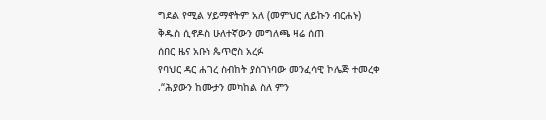ግደል የሚል ሃይማኖትም አለ (መምህር ለይኩን ብርሐኑ)
ቅዱስ ሲኖዶስ ሁለተኛውን መግለጫ ዛሬ ሰጠ
ሰበር ዜና አቡነ ጴጥሮስ አረፉ
የባህር ዳር ሐገረ ስብከት ያስገነባው መንፈሳዊ ኮሌጅ ተመረቀ
.“ሕያውን ከሙታን መካከል ስለ ምን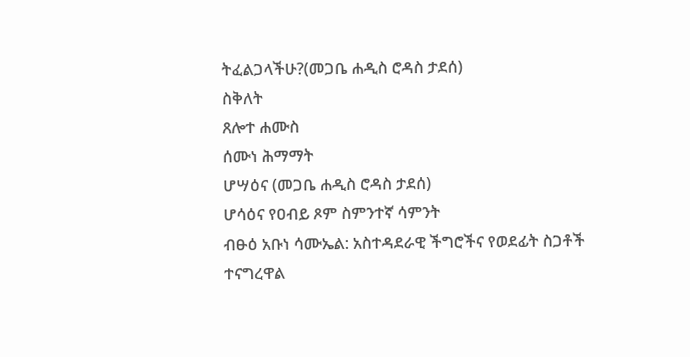ትፈልጋላችሁ?(መጋቤ ሐዲስ ሮዳስ ታደሰ)
ስቅለት
ጸሎተ ሐሙስ
ሰሙነ ሕማማት
ሆሣዕና (መጋቤ ሐዲስ ሮዳስ ታደሰ)
ሆሳዕና የዐብይ ጾም ስምንተኛ ሳምንት
ብፁዕ አቡነ ሳሙኤል: አስተዳደራዊ ችግሮችና የወደፊት ስጋቶች ተናግረዋል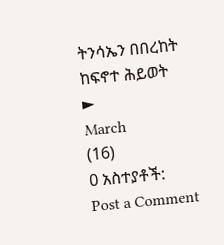ትንሳኤን በበረከት ከፍኖተ ሕይወት
►
March
(16)
0 አስተያቶች:
Post a Comment